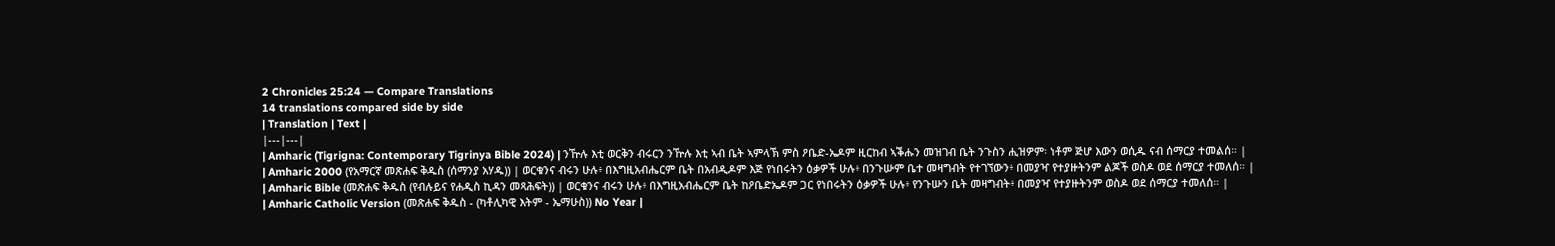2 Chronicles 25:24 — Compare Translations
14 translations compared side by side
| Translation | Text |
|---|---|
| Amharic (Tigrigna: Contemporary Tigrinya Bible 2024) | ንዅሉ እቲ ወርቅን ብሩርን ንዅሉ እቲ ኣብ ቤት ኣምላኽ ምስ ዖቤድ-ኤዶም ዚርከብ ኣቕሑን መዝገብ ቤት ንጉስን ሒዝዎም፡ ነቶም ጅሆ እውን ወሲዱ ናብ ሰማርያ ተመልሰ። |
| Amharic 2000 (የአማርኛ መጽሐፍ ቅዱስ (ሰማንያ አሃዱ)) | ወርቁንና ብሩን ሁሉ፥ በእግዚአብሔርም ቤት በአብዲዶም እጅ የነበሩትን ዕቃዎች ሁሉ፥ በንጉሡም ቤተ መዛግብት የተገኘውን፥ በመያዣ የተያዙትንም ልጆች ወስዶ ወደ ሰማርያ ተመለሰ። |
| Amharic Bible (መጽሐፍ ቅዱስ (የብሉይና የሐዲስ ኪዳን መጻሕፍት)) | ወርቁንና ብሩን ሁሉ፥ በእግዚአብሔርም ቤት ከዖቤድኤዶም ጋር የነበሩትን ዕቃዎች ሁሉ፥ የንጉሡን ቤት መዛግብት፥ በመያዣ የተያዙትንም ወስዶ ወደ ሰማርያ ተመለሰ። |
| Amharic Catholic Version (መጽሐፍ ቅዱስ - (ካቶሊካዊ እትም - ኤማሁስ)) No Year |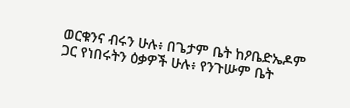ወርቁንና ብሩን ሁሉ፥ በጌታም ቤት ከዖቤድኤዶም ጋር የነበሩትን ዕቃዎች ሁሉ፥ የንጉሡም ቤት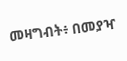መዛግብት፥ በመያዣ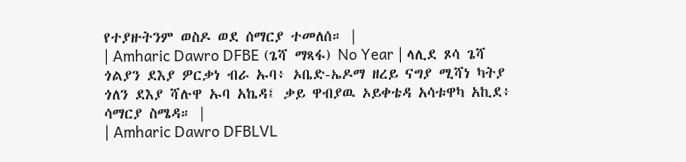የተያዙትንም ወስዶ ወደ ሰማርያ ተመለሰ። |
| Amharic Dawro DFBE (ጌሻ ማጻፋ) No Year | ላሊደ ጾሳ ጌሻ ጎልያን ደእያ ዎርቃነ ብራ ኡባ፥ ኦቤድ-ኤዶማ ዘረይ ናግያ ሚሻነ ካትያ ጎለን ደእያ ሻሉዋ ኡባ አኬዳ፤ ቃይ ዋብያዉ ኦይቀቴዳ አሳቱዋካ አኪደ፥ ሳማርያ ስሜዳ። |
| Amharic Dawro DFBLVL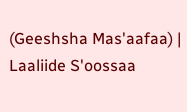(Geeshsha Mas'aafaa) | Laaliide S'oossaa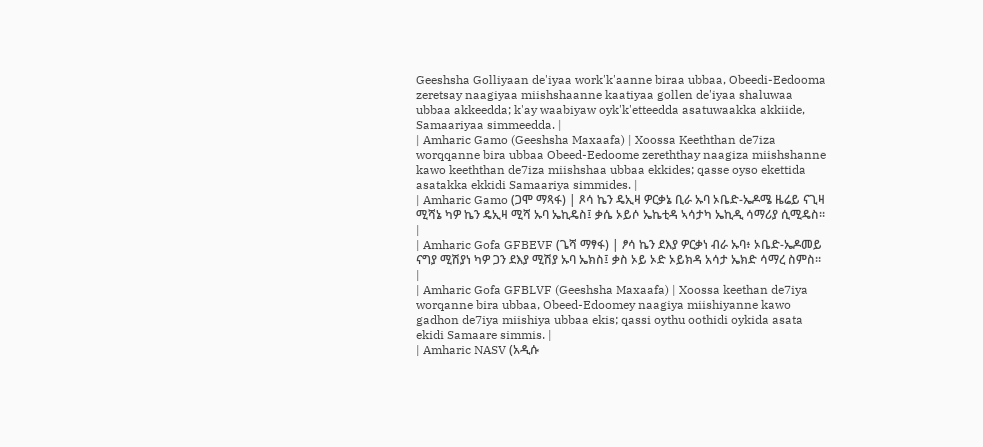Geeshsha Golliyaan de'iyaa work'k'aanne biraa ubbaa, Obeedi-Eedooma zeretsay naagiyaa miishshaanne kaatiyaa gollen de'iyaa shaluwaa ubbaa akkeedda; k'ay waabiyaw oyk'k'etteedda asatuwaakka akkiide, Samaariyaa simmeedda. |
| Amharic Gamo (Geeshsha Maxaafa) | Xoossa Keeththan de7iza worqqanne bira ubbaa Obeed-Eedoome zereththay naagiza miishshanne kawo keeththan de7iza miishshaa ubbaa ekkides; qasse oyso ekettida asatakka ekkidi Samaariya simmides. |
| Amharic Gamo (ጋሞ ማጻፋ) | ጾሳ ኬን ዴኢዛ ዎርቃኔ ቢራ ኡባ ኦቤድ-ኤዶሜ ዜሬይ ናጊዛ ሚሻኔ ካዎ ኬን ዴኢዛ ሚሻ ኡባ ኤኪዴስ፤ ቃሴ ኦይሶ ኤኬቲዳ ኣሳታካ ኤኪዲ ሳማሪያ ሲሚዴስ። |
| Amharic Gofa GFBEVF (ጌሻ ማፃፋ) | ፆሳ ኬን ደእያ ዎርቃነ ብራ ኡባ፥ ኦቤድ-ኤዶመይ ናግያ ሚሽያነ ካዎ ጋን ደእያ ሚሽያ ኡባ ኤክስ፤ ቃስ ኦይ ኦድ ኦይክዳ አሳታ ኤክድ ሳማረ ስምስ። |
| Amharic Gofa GFBLVF (Geeshsha Maxaafa) | Xoossa keethan de7iya worqanne bira ubbaa, Obeed-Edoomey naagiya miishiyanne kawo gadhon de7iya miishiya ubbaa ekis; qassi oythu oothidi oykida asata ekidi Samaare simmis. |
| Amharic NASV (አዲሱ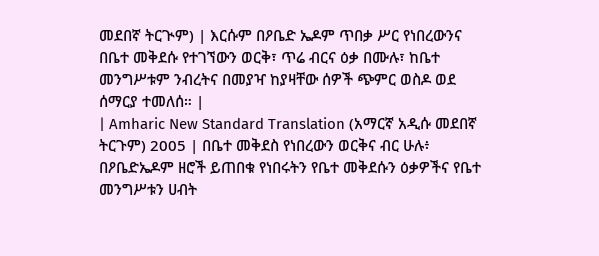መደበኛ ትርጒም) | እርሱም በዖቤድ ኤዶም ጥበቃ ሥር የነበረውንና በቤተ መቅደሱ የተገኘውን ወርቅ፣ ጥሬ ብርና ዕቃ በሙሉ፣ ከቤተ መንግሥቱም ንብረትና በመያዣ ከያዛቸው ሰዎች ጭምር ወስዶ ወደ ሰማርያ ተመለሰ። |
| Amharic New Standard Translation (አማርኛ አዲሱ መደበኛ ትርጉም) 2005 | በቤተ መቅደስ የነበረውን ወርቅና ብር ሁሉ፥ በዖቤድኤዶም ዘሮች ይጠበቁ የነበሩትን የቤተ መቅደሱን ዕቃዎችና የቤተ መንግሥቱን ሀብት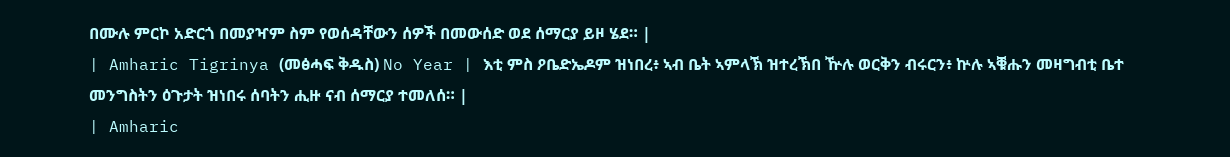በሙሉ ምርኮ አድርጎ በመያዣም ስም የወሰዳቸውን ሰዎች በመውሰድ ወደ ሰማርያ ይዞ ሄደ። |
| Amharic Tigrinya (መፅሓፍ ቅዱስ) No Year | እቲ ምስ ዖቤድኤዶም ዝነበረ፥ ኣብ ቤት ኣምላኽ ዝተረኽበ ዅሉ ወርቅን ብሩርን፥ ኵሉ ኣቑሑን መዛግብቲ ቤተ መንግስትን ዕጉታት ዝነበሩ ሰባትን ሒዙ ናብ ሰማርያ ተመለሰ። |
| Amharic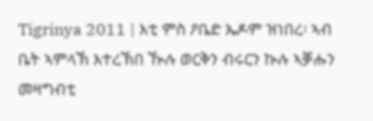Tigrinya 2011 | እቲ ምስ ዖቤድ ኤዶም ዝነበረ፡ ኣብ ቤት ኣምላኽ እተረኽበ ዂሉ ወርቅን ብሩርን ኲሉ ኣቓሑን መዛግብቲ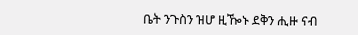ቤት ንጉስን ዝሆ ዚዀኑ ደቅን ሒዙ ናብ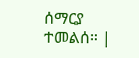ሰማርያ ተመልሰ። |